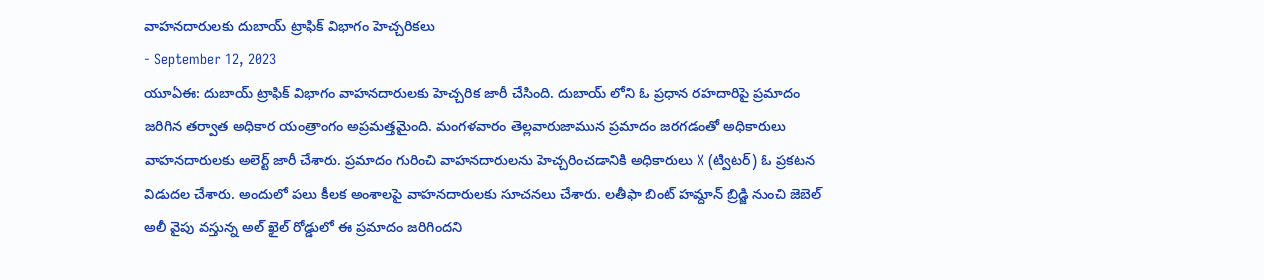వాహనదారులకు దుబాయ్ ట్రాఫిక్ విభాగం హెచ్చరికలు
- September 12, 2023
యూఏఈ: దుబాయ్ ట్రాఫిక్ విభాగం వాహనదారులకు హెచ్చరిక జారీ చేసింది. దుబాయ్ లోని ఓ ప్రధాన రహదారిపై ప్రమాదం జరిగిన తర్వాత అధికార యంత్రాంగం అప్రమత్తమైంది. మంగళవారం తెల్లవారుజామున ప్రమాదం జరగడంతో అధికారులు వాహనదారులకు అలెర్ట్ జారీ చేశారు. ప్రమాదం గురించి వాహనదారులను హెచ్చరించడానికి అధికారులు X (ట్విటర్) ఓ ప్రకటన విడుదల చేశారు. అందులో పలు కీలక అంశాలపై వాహనదారులకు సూచనలు చేశారు. లతీఫా బింట్ హమ్దాన్ బ్రిడ్జి నుంచి జెబెల్ అలీ వైపు వస్తున్న అల్ ఖైల్ రోడ్డులో ఈ ప్రమాదం జరిగిందని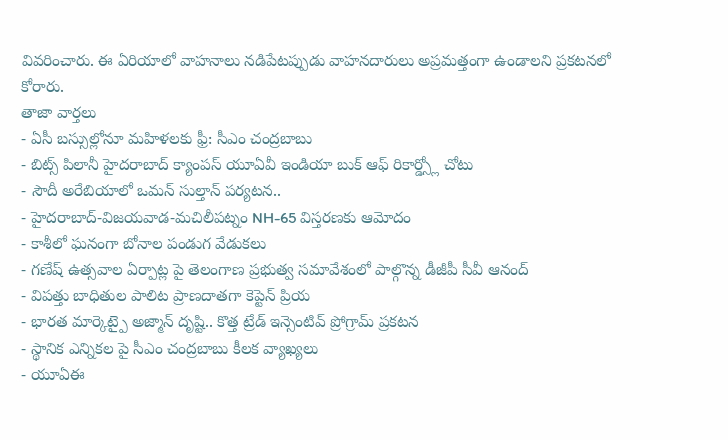వివరించారు. ఈ ఏరియాలో వాహనాలు నడిపేటప్పుడు వాహనదారులు అప్రమత్తంగా ఉండాలని ప్రకటనలో కోరారు.
తాజా వార్తలు
- ఏసీ బస్సుల్లోనూ మహిళలకు ఫ్రీ: సీఎం చంద్రబాబు
- బిట్స్ పిలానీ హైదరాబాద్ క్యాంపస్ యూఏవీ ఇండియా బుక్ ఆఫ్ రికార్డ్స్లో చోటు
- సౌదీ అరేబియాలో ఒమన్ సుల్తాన్ పర్యటన..
- హైదరాబాద్-విజయవాడ-మచిలీపట్నం NH-65 విస్తరణకు ఆమోదం
- కాశీలో ఘనంగా బోనాల పండుగ వేడుకలు
- గణేష్ ఉత్సవాల ఏర్పాట్ల పై తెలంగాణ ప్రభుత్వ సమావేశంలో పాల్గొన్న డీజీపీ సీవీ ఆనంద్
- విపత్తు బాధితుల పాలిట ప్రాణదాతగా కెప్టెన్ ప్రియ
- భారత మార్కెట్పై అజ్మాన్ దృష్టి.. కొత్త ట్రేడ్ ఇన్సెంటివ్ ప్రోగ్రామ్ ప్రకటన
- స్థానిక ఎన్నికల పై సీఎం చంద్రబాబు కీలక వ్యాఖ్యలు
- యూఏఈ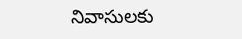నివాసులకు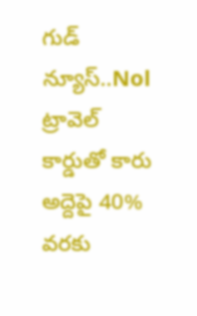గుడ్ న్యూస్..Nol ట్రావెల్ కార్డుతో కారు అద్దెపై 40% వరకు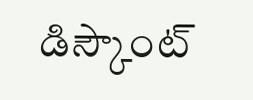డిస్కౌంట్